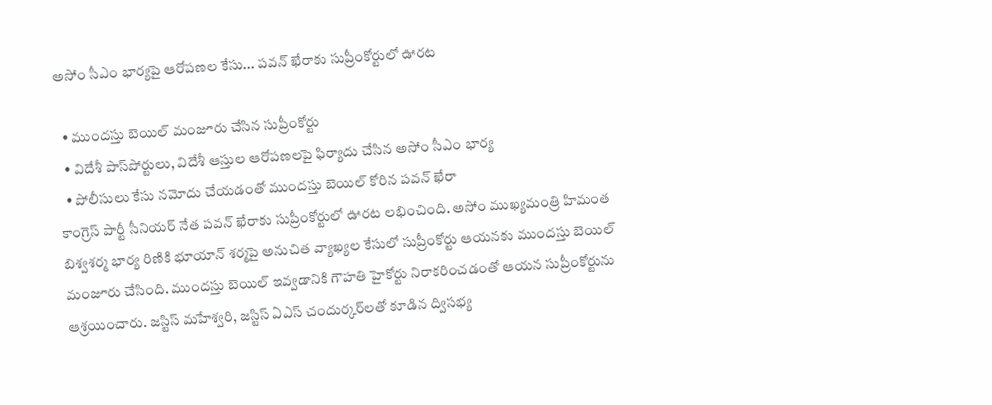అసోం సీఎం భార్యపై ఆరోపణల కేసు... పవన్ ఖేరాకు సుప్రీంకోర్టులో ఊరట

  • ముందస్తు బెయిల్ మంజూరు చేసిన సుప్రీంకోర్టు
  • విదేశీ పాస్‌పోర్టులు, విదేశీ ఆస్తుల ఆరోపణలపై ఫిర్యాదు చేసిన అసోం సీఎం భార్య
  • పోలీసులు కేసు నమోదు చేయడంతో ముందస్తు బెయిల్ కోరిన పవన్ ఖేరా
కాంగ్రెస్ పార్టీ సీనియర్ నేత పవన్ ఖేరాకు సుప్రీంకోర్టులో ఊరట లభించింది. అసోం ముఖ్యమంత్రి హిమంత బిశ్వశర్మ భార్య రిణికి భూయాన్ శర్మపై అనుచిత వ్యాఖ్యల కేసులో సుప్రీంకోర్టు ఆయనకు ముందస్తు బెయిల్ మంజూరు చేసింది. ముందస్తు బెయిల్ ఇవ్వడానికి గౌహతి హైకోర్టు నిరాకరించడంతో ఆయన సుప్రీంకోర్టును ఆశ్రయించారు. జస్టిస్ మహేశ్వరి, జస్టిస్ ఏఎస్ చందుర్కర్‌లతో కూడిన ద్విసభ్య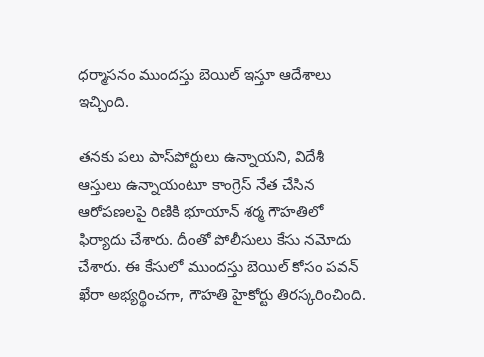ధర్మాసనం ముందస్తు బెయిల్ ఇస్తూ ఆదేశాలు ఇచ్చింది.

తనకు పలు పాస్‌పోర్టులు ఉన్నాయని, విదేశీ ఆస్తులు ఉన్నాయంటూ కాంగ్రెస్ నేత చేసిన ఆరోపణలపై రిణికి భూయాన్ శర్మ గౌహతిలో ఫిర్యాదు చేశారు. దీంతో పోలీసులు కేసు నమోదు చేశారు. ఈ కేసులో ముందస్తు బెయిల్ కోసం పవన్ ఖేరా అభ్యర్థించగా, గౌహతి హైకోర్టు తిరస్కరించింది.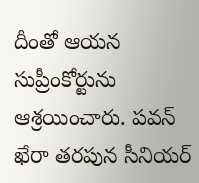దీంతో ఆయన సుప్రీంకోర్టును ఆశ్రయించారు. పవన్ ఖేరా తరపున సీనియర్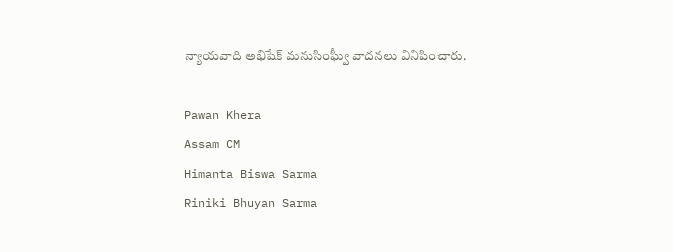న్యాయవాది అభిషేక్ మనుసింఘ్వీ వాదనలు వినిపించారు.

Pawan Khera
Assam CM
Himanta Biswa Sarma
Riniki Bhuyan Sarma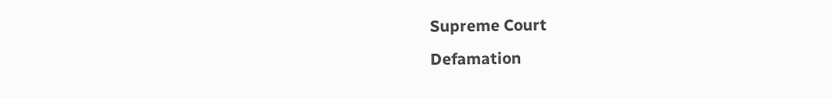Supreme Court
Defamation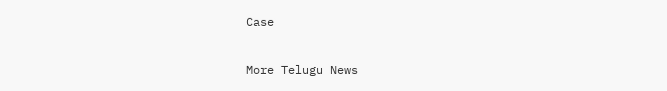Case

More Telugu News